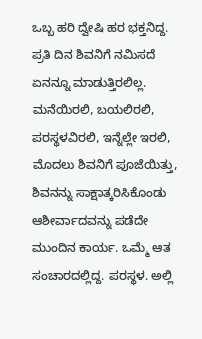ಒಬ್ಬ ಹರಿ ದ್ವೇಷಿ ಹರ ಭಕ್ತನಿದ್ದ. ಪ್ರತಿ ದಿನ ಶಿವನಿಗೆ ನಮಿಸದೆ ಏನನ್ನೂ ಮಾಡುತ್ತಿರಲಿಲ್ಲ. ಮನೆಯಿರಲಿ, ಬಯಲಿರಲಿ, ಪರಸ್ಥಳವಿರಲಿ, ಇನ್ನೆಲ್ಲೇ ಇರಲಿ, ಮೊದಲು ಶಿವನಿಗೆ ಪೂಜೆಯಿತ್ತು, ಶಿವನನ್ನು ಸಾಕ್ಷಾತ್ಕರಿಸಿಕೊಂಡು ಆಶೀರ್ವಾದವನ್ನು ಪಡೆದೇ ಮುಂದಿನ ಕಾರ್ಯ. ಒಮ್ಮೆ ಆತ ಸಂಚಾರದಲ್ಲಿದ್ದ. ಪರಸ್ಥಳ. ಅಲ್ಲಿ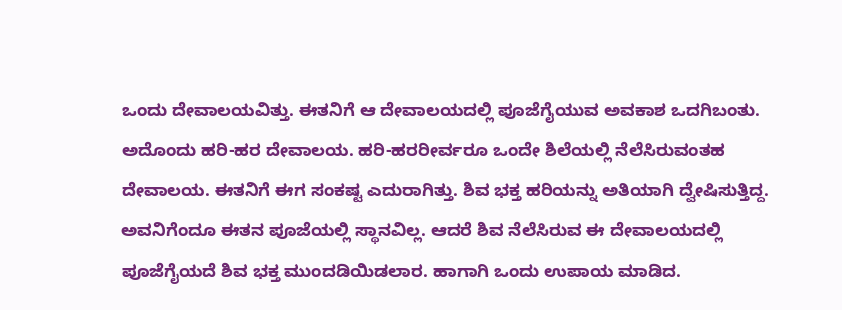ಒಂದು ದೇವಾಲಯವಿತ್ತು. ಈತನಿಗೆ ಆ ದೇವಾಲಯದಲ್ಲಿ ಪೂಜೆಗೈಯುವ ಅವಕಾಶ ಒದಗಿಬಂತು. ಅದೊಂದು ಹರಿ-ಹರ ದೇವಾಲಯ. ಹರಿ-ಹರರೀರ್ವರೂ ಒಂದೇ ಶಿಲೆಯಲ್ಲಿ ನೆಲೆಸಿರುವಂತಹ ದೇವಾಲಯ. ಈತನಿಗೆ ಈಗ ಸಂಕಷ್ಟ ಎದುರಾಗಿತ್ತು. ಶಿವ ಭಕ್ತ ಹರಿಯನ್ನು ಅತಿಯಾಗಿ ದ್ವೇಷಿಸುತ್ತಿದ್ದ. ಅವನಿಗೆಂದೂ ಈತನ ಪೂಜೆಯಲ್ಲಿ ಸ್ಥಾನವಿಲ್ಲ. ಆದರೆ ಶಿವ ನೆಲೆಸಿರುವ ಈ ದೇವಾಲಯದಲ್ಲಿ ಪೂಜೆಗೈಯದೆ ಶಿವ ಭಕ್ತ ಮುಂದಡಿಯಿಡಲಾರ. ಹಾಗಾಗಿ ಒಂದು ಉಪಾಯ ಮಾಡಿದ.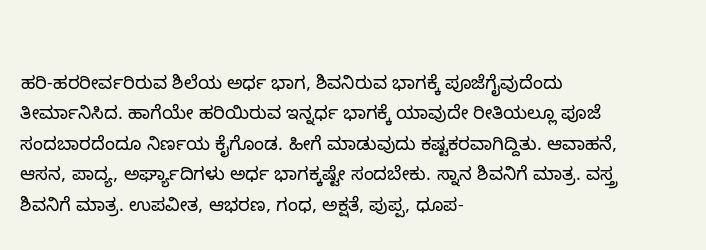ಹರಿ-ಹರರೀರ್ವರಿರುವ ಶಿಲೆಯ ಅರ್ಧ ಭಾಗ, ಶಿವನಿರುವ ಭಾಗಕ್ಕೆ ಪೂಜೆಗೈವುದೆಂದು ತೀರ್ಮಾನಿಸಿದ. ಹಾಗೆಯೇ ಹರಿಯಿರುವ ಇನ್ನರ್ಧ ಭಾಗಕ್ಕೆ ಯಾವುದೇ ರೀತಿಯಲ್ಲೂ ಪೂಜೆ ಸಂದಬಾರದೆಂದೂ ನಿರ್ಣಯ ಕೈಗೊಂಡ. ಹೀಗೆ ಮಾಡುವುದು ಕಷ್ಟಕರವಾಗಿದ್ದಿತು. ಆವಾಹನೆ, ಆಸನ, ಪಾದ್ಯ, ಅರ್ಘ್ಯಾದಿಗಳು ಅರ್ಧ ಭಾಗಕ್ಕಷ್ಟೇ ಸಂದಬೇಕು. ಸ್ನಾನ ಶಿವನಿಗೆ ಮಾತ್ರ. ವಸ್ತ್ರ ಶಿವನಿಗೆ ಮಾತ್ರ. ಉಪವೀತ, ಆಭರಣ, ಗಂಧ, ಅಕ್ಷತೆ, ಪುಪ್ಪ, ಧೂಪ-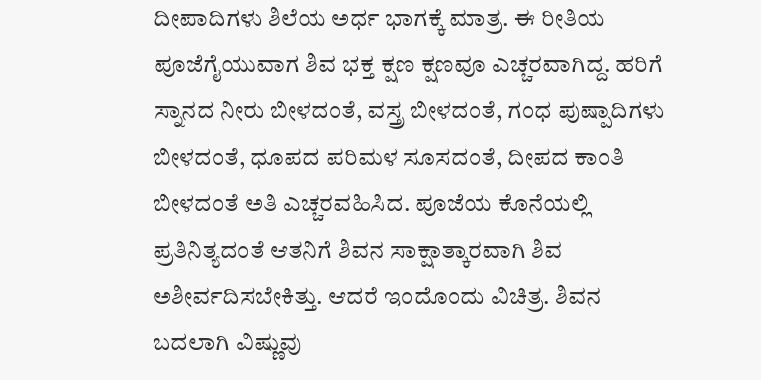ದೀಪಾದಿಗಳು ಶಿಲೆಯ ಅರ್ಧ ಭಾಗಕ್ಕೆ ಮಾತ್ರ. ಈ ರೀತಿಯ ಪೂಜೆಗೈಯುವಾಗ ಶಿವ ಭಕ್ತ ಕ್ಷಣ ಕ್ಷಣವೂ ಎಚ್ಚರವಾಗಿದ್ದ. ಹರಿಗೆ ಸ್ನಾನದ ನೀರು ಬೀಳದಂತೆ, ವಸ್ತ್ರ ಬೀಳದಂತೆ, ಗಂಧ ಪುಷ್ಪಾದಿಗಳು ಬೀಳದಂತೆ, ಧೂಪದ ಪರಿಮಳ ಸೂಸದಂತೆ, ದೀಪದ ಕಾಂತಿ ಬೀಳದಂತೆ ಅತಿ ಎಚ್ಚರವಹಿಸಿದ. ಪೂಜೆಯ ಕೊನೆಯಲ್ಲಿ ಪ್ರತಿನಿತ್ಯದಂತೆ ಆತನಿಗೆ ಶಿವನ ಸಾಕ್ಷಾತ್ಕಾರವಾಗಿ ಶಿವ ಅಶೀರ್ವದಿಸಬೇಕಿತ್ತು. ಆದರೆ ಇಂದೊಂದು ವಿಚಿತ್ರ. ಶಿವನ ಬದಲಾಗಿ ವಿಷ್ಣುವು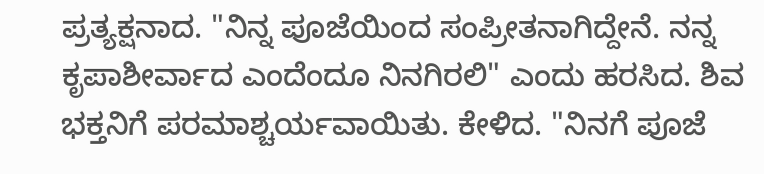ಪ್ರತ್ಯಕ್ಷನಾದ. "ನಿನ್ನ ಪೂಜೆಯಿಂದ ಸಂಪ್ರೀತನಾಗಿದ್ದೇನೆ. ನನ್ನ ಕೃಪಾಶೀರ್ವಾದ ಎಂದೆಂದೂ ನಿನಗಿರಲಿ" ಎಂದು ಹರಸಿದ. ಶಿವ ಭಕ್ತನಿಗೆ ಪರಮಾಶ್ಚರ್ಯವಾಯಿತು. ಕೇಳಿದ. "ನಿನಗೆ ಪೂಜೆ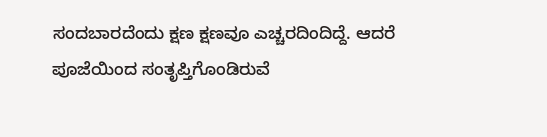ಸಂದಬಾರದೆಂದು ಕ್ಷಣ ಕ್ಷಣವೂ ಎಚ್ಚರದಿಂದಿದ್ದೆ. ಆದರೆ ಪೂಜೆಯಿಂದ ಸಂತೃಪ್ತಿಗೊಂಡಿರುವೆ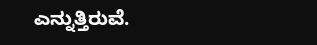ಎನ್ನುತ್ತಿರುವೆ.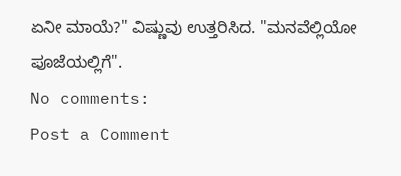ಏನೀ ಮಾಯೆ?" ವಿಷ್ಣುವು ಉತ್ತರಿಸಿದ. "ಮನವೆಲ್ಲಿಯೋ ಪೂಜೆಯಲ್ಲಿಗೆ".
No comments:
Post a Comment